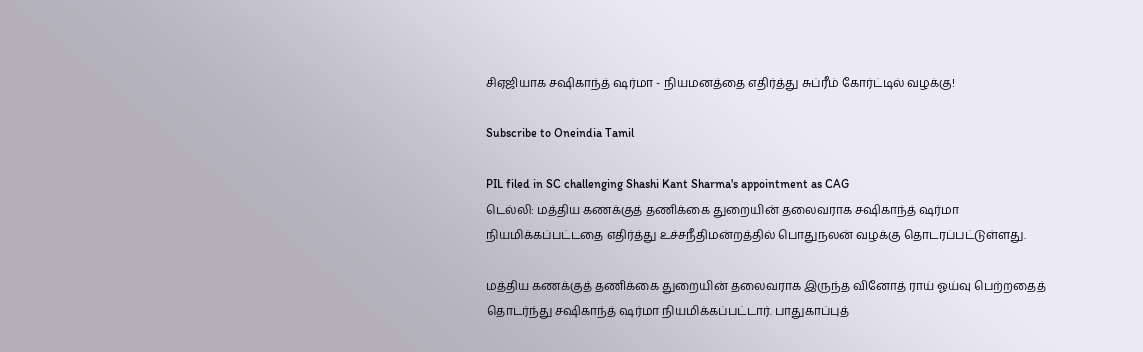சிஏஜியாக சஷிகாந்த் ஷர்மா - நியமனத்தை எதிர்த்து சுப்ரீம் கோர்ட்டில் வழக்கு!

Subscribe to Oneindia Tamil

PIL filed in SC challenging Shashi Kant Sharma's appointment as CAG
டெல்லி: மத்திய கணக்குத் தணிக்கை துறையின் தலைவராக சஷிகாந்த் ஷர்மா நியமிக்கப்பட்டதை எதிர்த்து உச்சநீதிமன்றத்தில் பொதுநலன் வழக்கு தொடரப்பட்டுள்ளது.

மத்திய கணக்குத் தணிக்கை துறையின் தலைவராக இருந்த வினோத் ராய் ஓய்வு பெற்றதைத் தொடர்ந்து சஷிகாந்த் ஷர்மா நியமிக்கப்பட்டார். பாதுகாப்புத்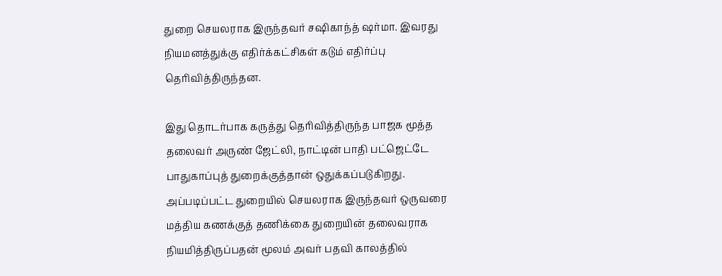துறை செயலராக இருந்தவர் சஷிகாந்த் ஷர்மா. இவரது நியமனத்துக்கு எதிர்க்கட்சிகள் கடும் எதிர்ப்பு தெரிவித்திருந்தன.

இது தொடர்பாக கருத்து தெரிவித்திருந்த பாஜக மூத்த தலைவர் அருண் ஜேட்லி, நாட்டின் பாதி பட்ஜெட்டே பாதுகாப்புத் துறைக்குத்தான் ஒதுக்கப்படுகிறது. அப்படிப்பட்ட துறையில் செயலராக இருந்தவர் ஒருவரை மத்திய கணக்குத் தணிக்கை துறையின் தலைவராக நியமித்திருப்பதன் மூலம் அவர் பதவி காலத்தில்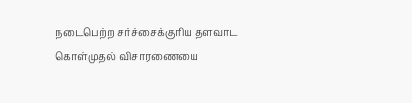நடைபெற்ற சர்ச்சைக்குரிய தளவாட கொள்முதல் விசாரணையை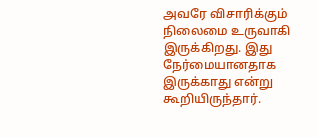அவரே விசாரிக்கும் நிலைமை உருவாகி இருக்கிறது. இது நேர்மையானதாக இருக்காது என்று கூறியிருந்தார்.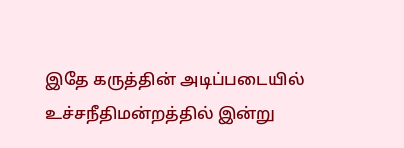இதே கருத்தின் அடிப்படையில் உச்சநீதிமன்றத்தில் இன்று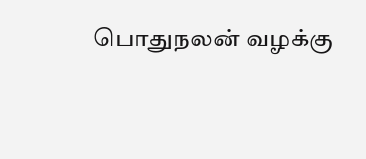பொதுநலன் வழக்கு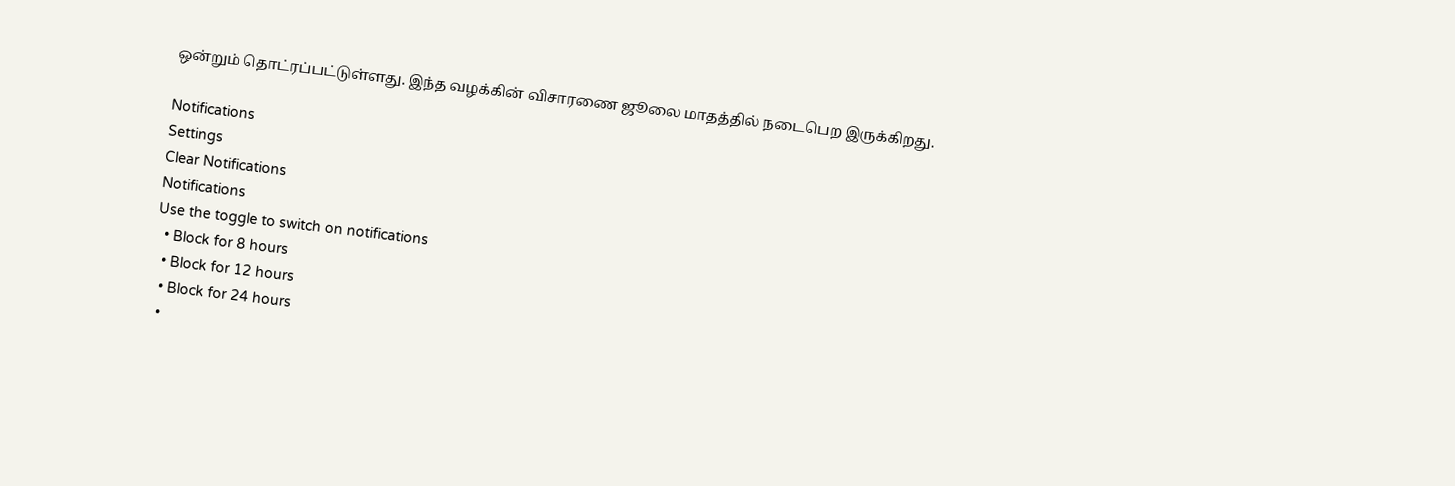ஒன்றும் தொட்ரப்பட்டுள்ளது. இந்த வழக்கின் விசாரணை ஜூலை மாதத்தில் நடைபெற இருக்கிறது.

Notifications
Settings
Clear Notifications
Notifications
Use the toggle to switch on notifications
  • Block for 8 hours
  • Block for 12 hours
  • Block for 24 hours
  •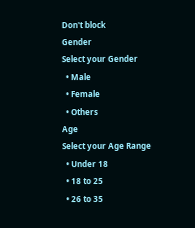Don't block
Gender
Select your Gender
  • Male
  • Female
  • Others
Age
Select your Age Range
  • Under 18
  • 18 to 25
  • 26 to 35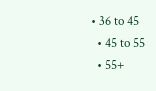• 36 to 45
  • 45 to 55
  • 55+